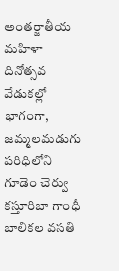అంతర్జాతీయ మహిళా దినోత్సవ వేడుకల్లో భాగంగా, జమ్మలమడుగు పరిధిలోని గూడెం చెర్వు కస్తూరిబా గాంధీ బాలికల వసతి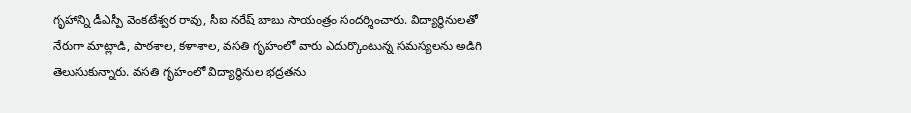గృహాన్ని డీఎస్పీ వెంకటేశ్వర రావు, సీఐ నరేష్ బాబు సాయంత్రం సందర్శించారు. విద్యార్థినులతో నేరుగా మాట్లాడి, పాఠశాల, కళాశాల, వసతి గృహంలో వారు ఎదుర్కొంటున్న సమస్యలను అడిగి తెలుసుకున్నారు. వసతి గృహంలో విద్యార్థినుల భద్రతను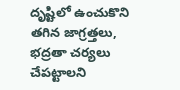దృష్టిలో ఉంచుకొని తగిన జాగ్రత్తలు, భద్రతా చర్యలు చేపట్టాలని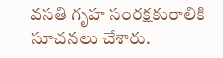వసతి గృహ సంరక్షకురాలికి సూచనలు చేశారు.